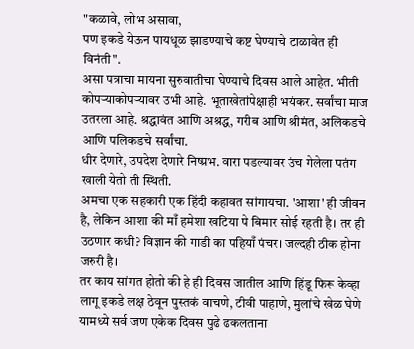"कळावे, लोभ असावा,
पण इकडे येऊन पायधूळ झाडण्याचे कष्ट घेण्याचे टाळावेत ही विनंती".
असा पत्राचा मायना सुरुवातीचा घेण्याचे दिवस आले आहेत. भीती कोपऱ्याकोपऱ्यावर उभी आहे. भूताखेतांपेक्षाही भयंकर. सर्वांचा माज उतरला आहे. श्रद्धावंत आणि अश्रद्ध, गरीब आणि श्रीमंत, अलिकडचे आणि पलिकडचे सर्वांचा.
धीर देणारे, उपदेश देणारे निष्प्रभ. वारा पडल्यावर उंच गेलेला पतंग खाली येतो ती स्थिती.
अमचा एक सहकारी एक हिंदी कहावत सांगायचा. 'आशा' ही जीवन है, लेकिन आशा की माँ हमेशा खटिया पे बिमार सोई रहती है। तर ही उठणार कधी? विज्ञान की गाडी का पहियाँ पंचर। जल्दही ठीक होना जरुरी है।
तर काय सांगत होतो की हे ही दिवस जातील आणि हिंडू फिरू केव्हा लागू इकडे लक्ष ठेवून पुस्तकं वाचणे, टीवी पाहाणे, मुलांचे खेळ घेणे यामध्ये सर्व जण एकेक दिवस पुढे ढकलताना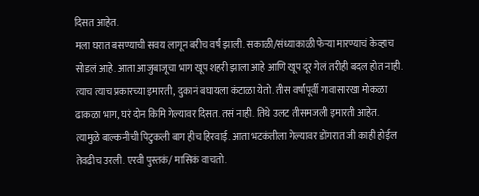दिसत आहेत.
मला घरात बसण्याची सवय लागून बरीच वर्षं झाली. सकाळी/संध्याकाळी फेऱ्या मारण्याचं केव्हाच सोडलं आहे. आता आजुबाजूचा भाग खूप शहरी झाला आहे आणि खूप दूर गेलं तरीही बदल होत नाही. त्याच त्याच प्रकारच्या इमारती, दुकानं बघायला कंटाळा येतो. तीस वर्षांपूर्वी गावासारखा मोकळा ढाकळा भाग, घरं दोन किमि गेल्यावर दिसत. तसं नाही. तिथे उलट तीसमजली इमारती आहेत. त्यामुळे बाल्कनीची पिटुकली बाग हीच हिरवाई. आता भटकंतीला गेल्यावर डोंगरात जी काही होईल तेवढीच उरली. एरवी पुस्तकं/ मासिकं वाचतो.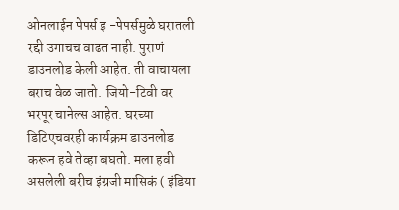ओनलाईन पेपर्स इ -पेपर्समुळे घरातली रद्दी उगाचच वाढत नाही. पुराणं डाउनलोड केली आहेत. ती वाचायला बराच वेळ जातो. जियो-टिवी वर भरपूर चानेल्स आहेत. घरच्या डिटिएचवरही कार्यक्रम डाउनलोड करून हवे तेव्हा बघतो. मला हवी असलेली बरीच इंग्रजी मासिकं ( इंडिया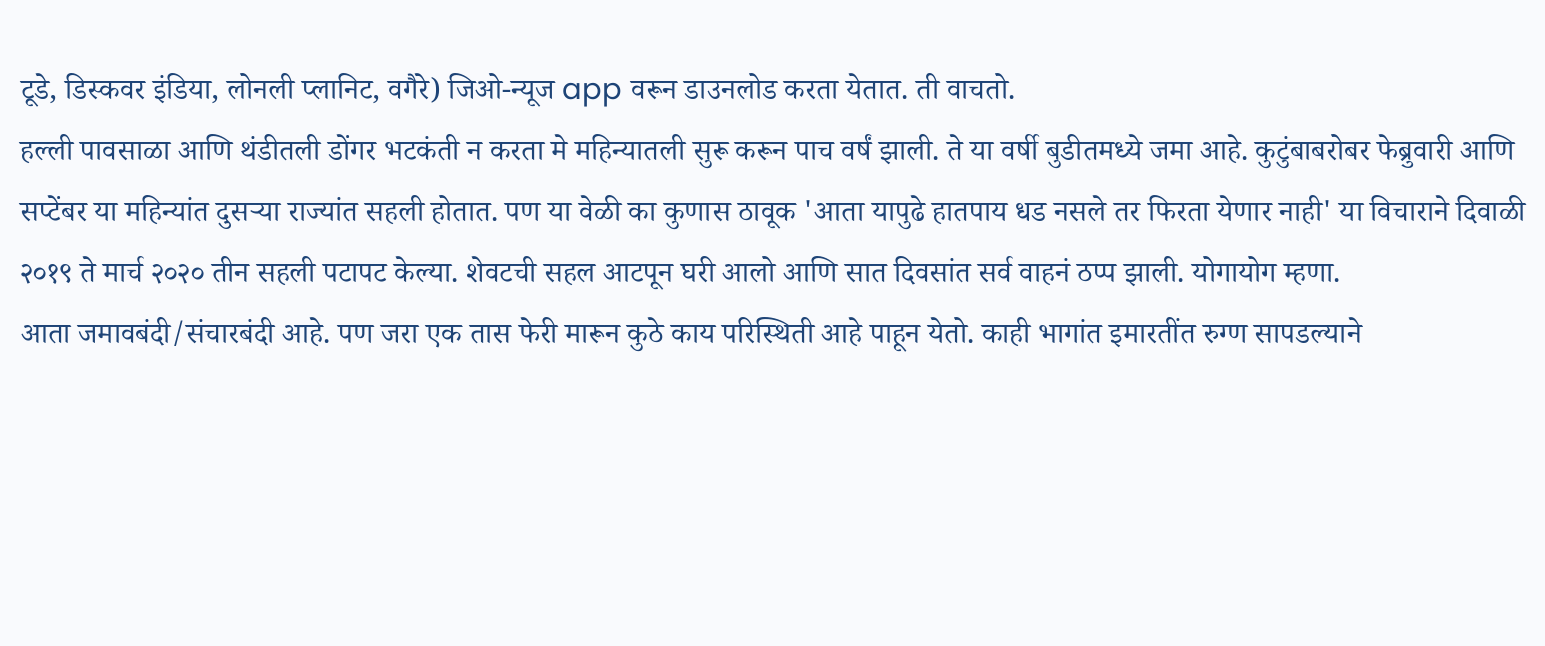टूडे, डिस्कवर इंडिया, लोनली प्लानिट, वगैरे) जिओ-न्यूज app वरून डाउनलोड करता येतात. ती वाचतो.
हल्ली पावसाळा आणि थंडीतली डोंगर भटकंती न करता मे महिन्यातली सुरू करून पाच वर्षं झाली. ते या वर्षी बुडीतमध्ये जमा आहे. कुटुंबाबरोबर फेब्रुवारी आणि सप्टेंबर या महिन्यांत दुसऱ्या राज्यांत सहली होतात. पण या वेळी का कुणास ठावूक 'आता यापुढे हातपाय धड नसले तर फिरता येणार नाही' या विचाराने दिवाळी २०१९ ते मार्च २०२० तीन सहली पटापट केल्या. शेवटची सहल आटपून घरी आलो आणि सात दिवसांत सर्व वाहनं ठप्प झाली. योगायोग म्हणा.
आता जमावबंदी/संचारबंदी आहे. पण जरा एक तास फेरी मारून कुठे काय परिस्थिती आहे पाहून येतो. काही भागांत इमारतींत रुग्ण सापडल्याने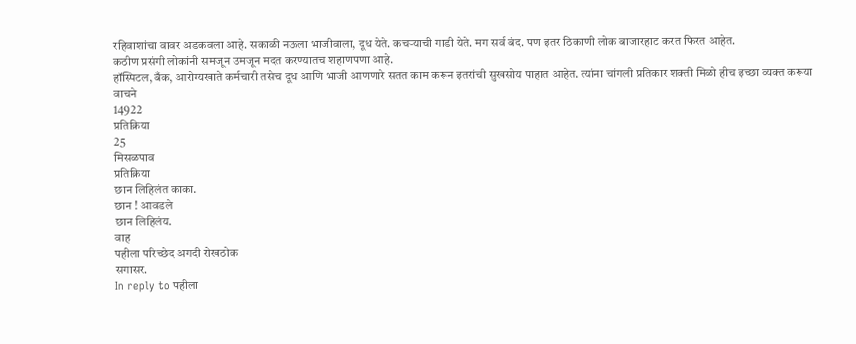रहिवाशांचा वावर अडकवला आहे. सकाळी नऊला भाजीवाला, दूध येते. कचऱ्याची गाडी येते. मग सर्व बंद. पण इतर ठिकाणी लोक बाजारहाट करत फिरत आहेत.
कठीण प्रसंगी लोकांनी समजून उमजून मदत करण्यातच शहाणपणा आहे.
हॉस्पिटल, बँक, आरोग्यखाते कर्मचारी तसेच दूध आणि भाजी आणणारे सतत काम करून इतरांची सुखसोय पाहात आहेत. त्यांना चांगली प्रतिकार शक्ती मिळो हीच इच्छा व्यक्त करूया
वाचने
14922
प्रतिक्रिया
25
मिसळपाव
प्रतिक्रिया
छान लिहिलंत काका.
छान ! आवडले
छान लिहिलंय.
वाह
पहीला परिच्छेद अगदी रोखठोक
सगासर.
In reply to पहीला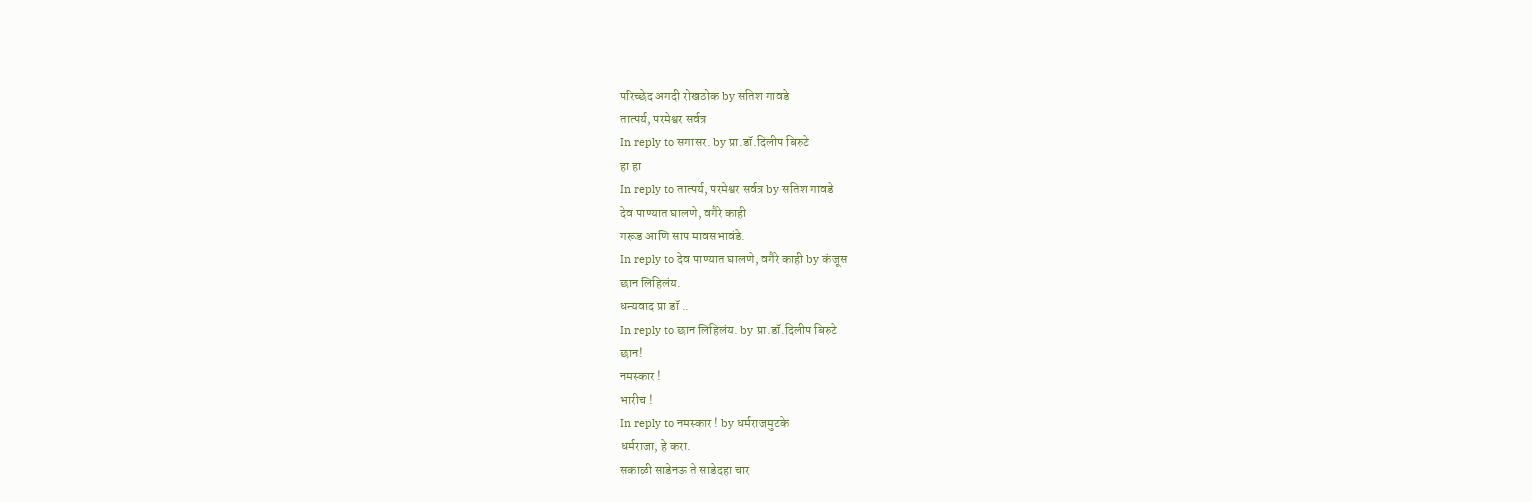परिच्छेद अगदी रोखठोक by सतिश गावडे
तात्पर्य, परमेश्वर सर्वत्र
In reply to सगासर. by प्रा.डॉ.दिलीप बिरुटे
हा हा
In reply to तात्पर्य, परमेश्वर सर्वत्र by सतिश गावडे
देव पाण्यात घालणे, वगैरे काही
गरूड आणि साप मावसभावंडे.
In reply to देव पाण्यात घालणे, वगैरे काही by कंजूस
छान लिहिलंय.
धन्यवाद प्रा डॉ ..
In reply to छान लिहिलंय. by प्रा.डॉ.दिलीप बिरुटे
छान!
नमस्कार !
भारीच !
In reply to नमस्कार ! by धर्मराजमुटके
धर्मराजा, हे करा.
सकाळी साडेनऊ ते साडेदहा चार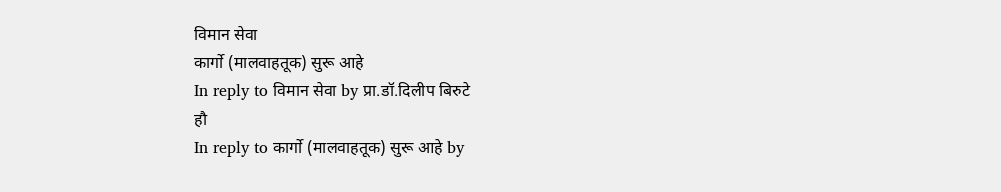विमान सेवा
कार्गो (मालवाहतूक) सुरू आहे
In reply to विमान सेवा by प्रा.डॉ.दिलीप बिरुटे
हौ
In reply to कार्गो (मालवाहतूक) सुरू आहे by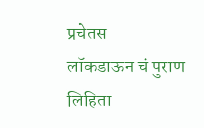प्रचेतस
लॉकडाऊन चं पुराण लिहिता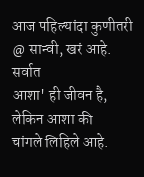आज पहिल्यांदा कुणीतरी
@ सान्वी, खरं आहे. सर्वात
आशा' ही जीवन है, लेकिन आशा की
चांगले लिहिले आहे.